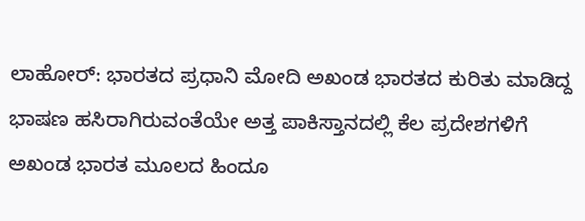ಲಾಹೋರ್: ಭಾರತದ ಪ್ರಧಾನಿ ಮೋದಿ ಅಖಂಡ ಭಾರತದ ಕುರಿತು ಮಾಡಿದ್ದ ಭಾಷಣ ಹಸಿರಾಗಿರುವಂತೆಯೇ ಅತ್ತ ಪಾಕಿಸ್ತಾನದಲ್ಲಿ ಕೆಲ ಪ್ರದೇಶಗಳಿಗೆ ಅಖಂಡ ಭಾರತ ಮೂಲದ ಹಿಂದೂ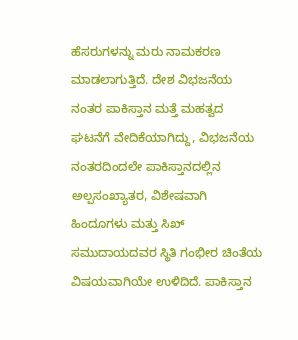ಹೆಸರುಗಳನ್ನು ಮರು ನಾಮಕರಣ ಮಾಡಲಾಗುತ್ತಿದೆ. ದೇಶ ವಿಭಜನೆಯ ನಂತರ ಪಾಕಿಸ್ತಾನ ಮತ್ತೆ ಮಹತ್ವದ ಘಟನೆಗೆ ವೇದಿಕೆಯಾಗಿದ್ದು, ವಿಭಜನೆಯ ನಂತರದಿಂದಲೇ ಪಾಕಿಸ್ತಾನದಲ್ಲಿನ ಅಲ್ಪಸಂಖ್ಯಾತರ, ವಿಶೇಷವಾಗಿ ಹಿಂದೂಗಳು ಮತ್ತು ಸಿಖ್ ಸಮುದಾಯದವರ ಸ್ಥಿತಿ ಗಂಭೀರ ಚಿಂತೆಯ ವಿಷಯವಾಗಿಯೇ ಉಳಿದಿದೆ. ಪಾಕಿಸ್ತಾನ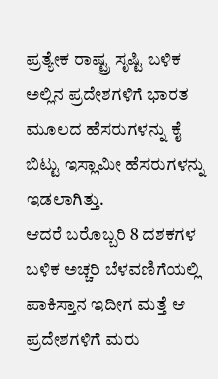ಪ್ರತ್ಯೇಕ ರಾಷ್ಟ್ರ ಸೃಷ್ಟಿ ಬಳಿಕ ಅಲ್ಲಿನ ಪ್ರದೇಶಗಳಿಗೆ ಭಾರತ ಮೂಲದ ಹೆಸರುಗಳನ್ನು ಕೈ ಬಿಟ್ಟು ಇಸ್ಲಾಮೀ ಹೆಸರುಗಳನ್ನು ಇಡಲಾಗಿತ್ತು.
ಆದರೆ ಬರೊಬ್ಬರಿ 8 ದಶಕಗಳ ಬಳಿಕ ಅಚ್ಚರಿ ಬೆಳವಣಿಗೆಯಲ್ಲಿ ಪಾಕಿಸ್ತಾನ ಇದೀಗ ಮತ್ತೆ ಆ ಪ್ರದೇಶಗಳಿಗೆ ಮರು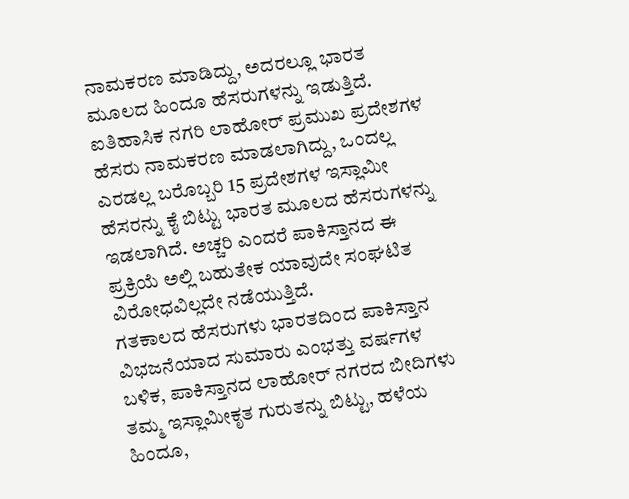ನಾಮಕರಣ ಮಾಡಿದ್ದು, ಅದರಲ್ಲೂ ಭಾರತ ಮೂಲದ ಹಿಂದೂ ಹೆಸರುಗಳನ್ನು ಇಡುತ್ತಿದೆ. ಐತಿಹಾಸಿಕ ನಗರಿ ಲಾಹೋರ್ ಪ್ರಮುಖ ಪ್ರದೇಶಗಳ ಹೆಸರು ನಾಮಕರಣ ಮಾಡಲಾಗಿದ್ದು, ಒಂದಲ್ಲ ಎರಡಲ್ಲ ಬರೊಬ್ಬರಿ 15 ಪ್ರದೇಶಗಳ ಇಸ್ಲಾಮೀ ಹೆಸರನ್ನು ಕೈ ಬಿಟ್ಟು ಭಾರತ ಮೂಲದ ಹೆಸರುಗಳನ್ನು ಇಡಲಾಗಿದೆ. ಅಚ್ಚರಿ ಎಂದರೆ ಪಾಕಿಸ್ತಾನದ ಈ ಪ್ರಕ್ರಿಯೆ ಅಲ್ಲಿ ಬಹುತೇಕ ಯಾವುದೇ ಸಂಘಟಿತ ವಿರೋಧವಿಲ್ಲದೇ ನಡೆಯುತ್ತಿದೆ.
ಗತಕಾಲದ ಹೆಸರುಗಳು ಭಾರತದಿಂದ ಪಾಕಿಸ್ತಾನ ವಿಭಜನೆಯಾದ ಸುಮಾರು ಎಂಭತ್ತು ವರ್ಷಗಳ ಬಳಿಕ, ಪಾಕಿಸ್ತಾನದ ಲಾಹೋರ್ ನಗರದ ಬೀದಿಗಳು ತಮ್ಮ ಇಸ್ಲಾಮೀಕೃತ ಗುರುತನ್ನು ಬಿಟ್ಟು, ಹಳೆಯ ಹಿಂದೂ,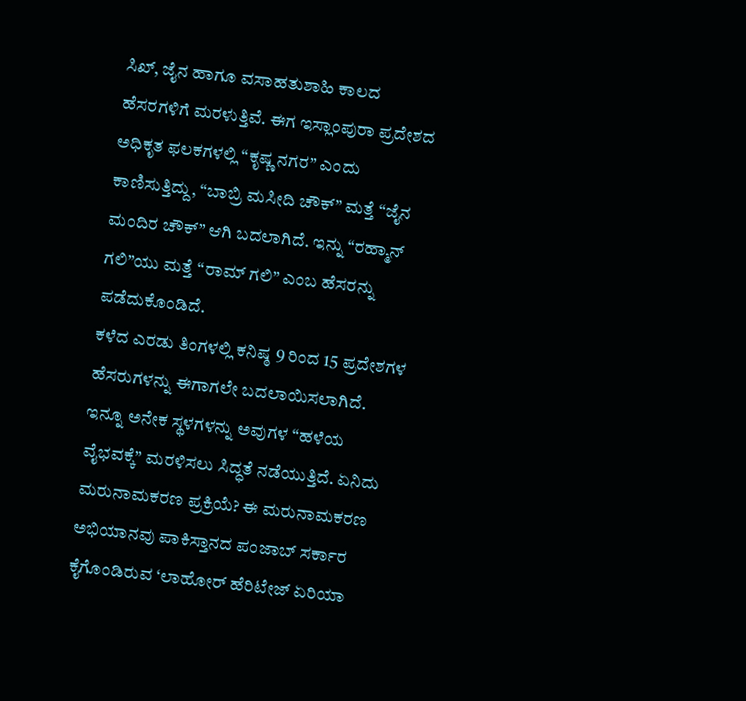ಸಿಖ್, ಜೈನ ಹಾಗೂ ವಸಾಹತುಶಾಹಿ ಕಾಲದ ಹೆಸರಗಳಿಗೆ ಮರಳುತ್ತಿವೆ. ಈಗ ಇಸ್ಲಾಂಪುರಾ ಪ್ರದೇಶದ ಅಧಿಕೃತ ಫಲಕಗಳಲ್ಲಿ “ಕೃಷ್ಣ ನಗರ” ಎಂದು ಕಾಣಿಸುತ್ತಿದ್ದು, “ಬಾಬ್ರಿ ಮಸೀದಿ ಚೌಕ್” ಮತ್ತೆ “ಜೈನ ಮಂದಿರ ಚೌಕ್” ಆಗಿ ಬದಲಾಗಿದೆ. ಇನ್ನು “ರಹ್ಮಾನ್ ಗಲಿ”ಯು ಮತ್ತೆ “ರಾಮ್ ಗಲಿ” ಎಂಬ ಹೆಸರನ್ನು ಪಡೆದುಕೊಂಡಿದೆ.
ಕಳೆದ ಎರಡು ತಿಂಗಳಲ್ಲಿ ಕನಿಷ್ಠ 9 ರಿಂದ 15 ಪ್ರದೇಶಗಳ ಹೆಸರುಗಳನ್ನು ಈಗಾಗಲೇ ಬದಲಾಯಿಸಲಾಗಿದೆ. ಇನ್ನೂ ಅನೇಕ ಸ್ಥಳಗಳನ್ನು ಅವುಗಳ “ಹಳೆಯ ವೈಭವಕ್ಕೆ” ಮರಳಿಸಲು ಸಿದ್ಧತೆ ನಡೆಯುತ್ತಿದೆ. ಏನಿದು ಮರುನಾಮಕರಣ ಪ್ರಕ್ರಿಯೆ? ಈ ಮರುನಾಮಕರಣ ಅಭಿಯಾನವು ಪಾಕಿಸ್ತಾನದ ಪಂಜಾಬ್ ಸರ್ಕಾರ ಕೈಗೊಂಡಿರುವ ‘ಲಾಹೋರ್ ಹೆರಿಟೇಜ್ ಏರಿಯಾ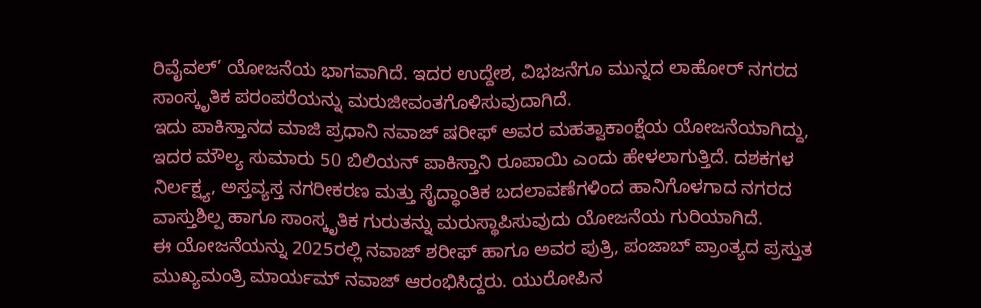ರಿವೈವಲ್’ ಯೋಜನೆಯ ಭಾಗವಾಗಿದೆ. ಇದರ ಉದ್ದೇಶ, ವಿಭಜನೆಗೂ ಮುನ್ನದ ಲಾಹೋರ್ ನಗರದ ಸಾಂಸ್ಕೃತಿಕ ಪರಂಪರೆಯನ್ನು ಮರುಜೀವಂತಗೊಳಿಸುವುದಾಗಿದೆ.
ಇದು ಪಾಕಿಸ್ತಾನದ ಮಾಜಿ ಪ್ರಧಾನಿ ನವಾಜ್ ಷರೀಫ್ ಅವರ ಮಹತ್ವಾಕಾಂಕ್ಷೆಯ ಯೋಜನೆಯಾಗಿದ್ದು, ಇದರ ಮೌಲ್ಯ ಸುಮಾರು 50 ಬಿಲಿಯನ್ ಪಾಕಿಸ್ತಾನಿ ರೂಪಾಯಿ ಎಂದು ಹೇಳಲಾಗುತ್ತಿದೆ. ದಶಕಗಳ ನಿರ್ಲಕ್ಷ್ಯ, ಅಸ್ತವ್ಯಸ್ತ ನಗರೀಕರಣ ಮತ್ತು ಸೈದ್ಧಾಂತಿಕ ಬದಲಾವಣೆಗಳಿಂದ ಹಾನಿಗೊಳಗಾದ ನಗರದ ವಾಸ್ತುಶಿಲ್ಪ ಹಾಗೂ ಸಾಂಸ್ಕೃತಿಕ ಗುರುತನ್ನು ಮರುಸ್ಥಾಪಿಸುವುದು ಯೋಜನೆಯ ಗುರಿಯಾಗಿದೆ.
ಈ ಯೋಜನೆಯನ್ನು 2025ರಲ್ಲಿ ನವಾಜ್ ಶರೀಫ್ ಹಾಗೂ ಅವರ ಪುತ್ರಿ, ಪಂಜಾಬ್ ಪ್ರಾಂತ್ಯದ ಪ್ರಸ್ತುತ ಮುಖ್ಯಮಂತ್ರಿ ಮಾರ್ಯಮ್ ನವಾಜ್ ಆರಂಭಿಸಿದ್ದರು. ಯುರೋಪಿನ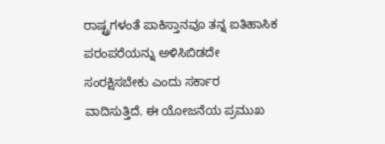ರಾಷ್ಟ್ರಗಳಂತೆ ಪಾಕಿಸ್ತಾನವೂ ತನ್ನ ಐತಿಹಾಸಿಕ ಪರಂಪರೆಯನ್ನು ಅಳಿಸಿಬಿಡದೇ ಸಂರಕ್ಷಿಸಬೇಕು ಎಂದು ಸರ್ಕಾರ ವಾದಿಸುತ್ತಿದೆ. ಈ ಯೋಜನೆಯ ಪ್ರಮುಖ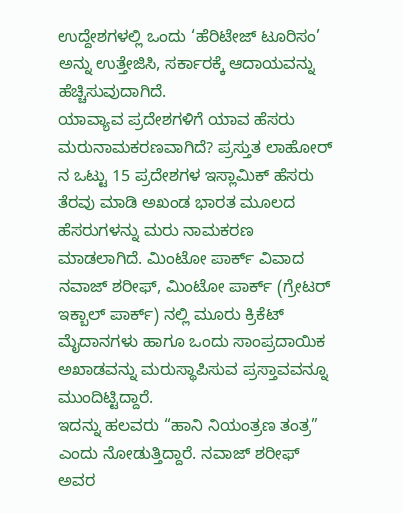ಉದ್ದೇಶಗಳಲ್ಲಿ ಒಂದು ‘ಹೆರಿಟೇಜ್ ಟೂರಿಸಂ’ ಅನ್ನು ಉತ್ತೇಜಿಸಿ, ಸರ್ಕಾರಕ್ಕೆ ಆದಾಯವನ್ನು ಹೆಚ್ಚಿಸುವುದಾಗಿದೆ.
ಯಾವ್ಯಾವ ಪ್ರದೇಶಗಳಿಗೆ ಯಾವ ಹೆಸರು ಮರುನಾಮಕರಣವಾಗಿದೆ? ಪ್ರಸ್ತುತ ಲಾಹೋರ್ ನ ಒಟ್ಟು 15 ಪ್ರದೇಶಗಳ ಇಸ್ಲಾಮಿಕ್ ಹೆಸರು ತೆರವು ಮಾಡಿ ಅಖಂಡ ಭಾರತ ಮೂಲದ ಹೆಸರುಗಳನ್ನು ಮರು ನಾಮಕರಣ ಮಾಡಲಾಗಿದೆ. ಮಿಂಟೋ ಪಾರ್ಕ್ ವಿವಾದ ನವಾಜ್ ಶರೀಫ್, ಮಿಂಟೋ ಪಾರ್ಕ್ (ಗ್ರೇಟರ್ ಇಕ್ಬಾಲ್ ಪಾರ್ಕ್) ನಲ್ಲಿ ಮೂರು ಕ್ರಿಕೆಟ್ ಮೈದಾನಗಳು ಹಾಗೂ ಒಂದು ಸಾಂಪ್ರದಾಯಿಕ ಅಖಾಡವನ್ನು ಮರುಸ್ಥಾಪಿಸುವ ಪ್ರಸ್ತಾವವನ್ನೂ ಮುಂದಿಟ್ಟಿದ್ದಾರೆ.
ಇದನ್ನು ಹಲವರು “ಹಾನಿ ನಿಯಂತ್ರಣ ತಂತ್ರ” ಎಂದು ನೋಡುತ್ತಿದ್ದಾರೆ. ನವಾಜ್ ಶರೀಫ್ ಅವರ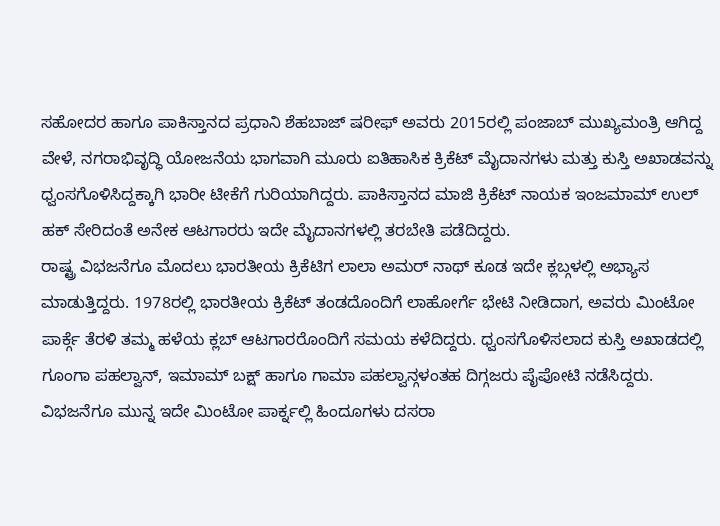ಸಹೋದರ ಹಾಗೂ ಪಾಕಿಸ್ತಾನದ ಪ್ರಧಾನಿ ಶೆಹಬಾಜ್ ಷರೀಫ್ ಅವರು 2015ರಲ್ಲಿ ಪಂಜಾಬ್ ಮುಖ್ಯಮಂತ್ರಿ ಆಗಿದ್ದ ವೇಳೆ, ನಗರಾಭಿವೃದ್ಧಿ ಯೋಜನೆಯ ಭಾಗವಾಗಿ ಮೂರು ಐತಿಹಾಸಿಕ ಕ್ರಿಕೆಟ್ ಮೈದಾನಗಳು ಮತ್ತು ಕುಸ್ತಿ ಅಖಾಡವನ್ನು ಧ್ವಂಸಗೊಳಿಸಿದ್ದಕ್ಕಾಗಿ ಭಾರೀ ಟೀಕೆಗೆ ಗುರಿಯಾಗಿದ್ದರು. ಪಾಕಿಸ್ತಾನದ ಮಾಜಿ ಕ್ರಿಕೆಟ್ ನಾಯಕ ಇಂಜಮಾಮ್ ಉಲ್ ಹಕ್ ಸೇರಿದಂತೆ ಅನೇಕ ಆಟಗಾರರು ಇದೇ ಮೈದಾನಗಳಲ್ಲಿ ತರಬೇತಿ ಪಡೆದಿದ್ದರು.
ರಾಷ್ಟ್ರ ವಿಭಜನೆಗೂ ಮೊದಲು ಭಾರತೀಯ ಕ್ರಿಕೆಟಿಗ ಲಾಲಾ ಅಮರ್ ನಾಥ್ ಕೂಡ ಇದೇ ಕ್ಲಬ್ಗಳಲ್ಲಿ ಅಭ್ಯಾಸ ಮಾಡುತ್ತಿದ್ದರು. 1978ರಲ್ಲಿ ಭಾರತೀಯ ಕ್ರಿಕೆಟ್ ತಂಡದೊಂದಿಗೆ ಲಾಹೋರ್ಗೆ ಭೇಟಿ ನೀಡಿದಾಗ, ಅವರು ಮಿಂಟೋ ಪಾರ್ಕ್ಗೆ ತೆರಳಿ ತಮ್ಮ ಹಳೆಯ ಕ್ಲಬ್ ಆಟಗಾರರೊಂದಿಗೆ ಸಮಯ ಕಳೆದಿದ್ದರು. ಧ್ವಂಸಗೊಳಿಸಲಾದ ಕುಸ್ತಿ ಅಖಾಡದಲ್ಲಿ ಗೂಂಗಾ ಪಹಲ್ವಾನ್, ಇಮಾಮ್ ಬಕ್ಷ್ ಹಾಗೂ ಗಾಮಾ ಪಹಲ್ವಾನ್ಗಳಂತಹ ದಿಗ್ಗಜರು ಪೈಪೋಟಿ ನಡೆಸಿದ್ದರು. ವಿಭಜನೆಗೂ ಮುನ್ನ ಇದೇ ಮಿಂಟೋ ಪಾರ್ಕ್ನಲ್ಲಿ ಹಿಂದೂಗಳು ದಸರಾ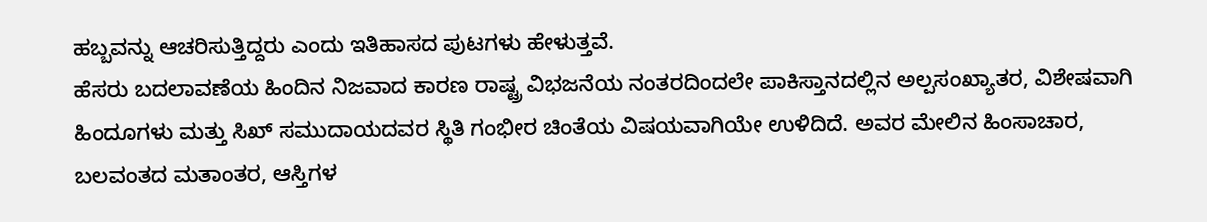ಹಬ್ಬವನ್ನು ಆಚರಿಸುತ್ತಿದ್ದರು ಎಂದು ಇತಿಹಾಸದ ಪುಟಗಳು ಹೇಳುತ್ತವೆ.
ಹೆಸರು ಬದಲಾವಣೆಯ ಹಿಂದಿನ ನಿಜವಾದ ಕಾರಣ ರಾಷ್ಟ್ರ ವಿಭಜನೆಯ ನಂತರದಿಂದಲೇ ಪಾಕಿಸ್ತಾನದಲ್ಲಿನ ಅಲ್ಪಸಂಖ್ಯಾತರ, ವಿಶೇಷವಾಗಿ ಹಿಂದೂಗಳು ಮತ್ತು ಸಿಖ್ ಸಮುದಾಯದವರ ಸ್ಥಿತಿ ಗಂಭೀರ ಚಿಂತೆಯ ವಿಷಯವಾಗಿಯೇ ಉಳಿದಿದೆ. ಅವರ ಮೇಲಿನ ಹಿಂಸಾಚಾರ, ಬಲವಂತದ ಮತಾಂತರ, ಆಸ್ತಿಗಳ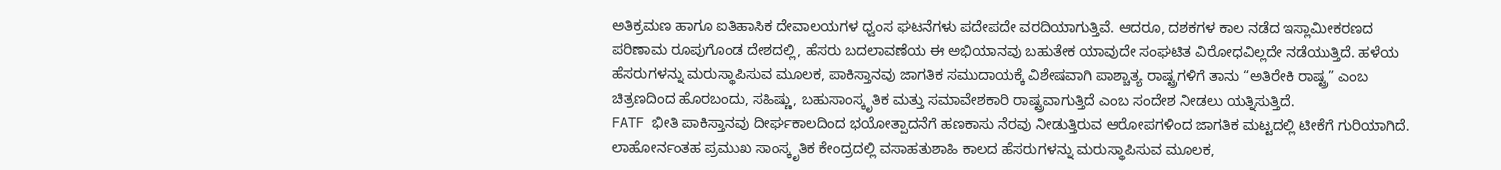ಅತಿಕ್ರಮಣ ಹಾಗೂ ಐತಿಹಾಸಿಕ ದೇವಾಲಯಗಳ ಧ್ವಂಸ ಘಟನೆಗಳು ಪದೇಪದೇ ವರದಿಯಾಗುತ್ತಿವೆ. ಆದರೂ, ದಶಕಗಳ ಕಾಲ ನಡೆದ ಇಸ್ಲಾಮೀಕರಣದ ಪರಿಣಾಮ ರೂಪುಗೊಂಡ ದೇಶದಲ್ಲಿ, ಹೆಸರು ಬದಲಾವಣೆಯ ಈ ಅಭಿಯಾನವು ಬಹುತೇಕ ಯಾವುದೇ ಸಂಘಟಿತ ವಿರೋಧವಿಲ್ಲದೇ ನಡೆಯುತ್ತಿದೆ. ಹಳೆಯ ಹೆಸರುಗಳನ್ನು ಮರುಸ್ಥಾಪಿಸುವ ಮೂಲಕ, ಪಾಕಿಸ್ತಾನವು ಜಾಗತಿಕ ಸಮುದಾಯಕ್ಕೆ ವಿಶೇಷವಾಗಿ ಪಾಶ್ಚಾತ್ಯ ರಾಷ್ಟ್ರಗಳಿಗೆ ತಾನು “ಅತಿರೇಕಿ ರಾಷ್ಟ್ರ” ಎಂಬ ಚಿತ್ರಣದಿಂದ ಹೊರಬಂದು, ಸಹಿಷ್ಣು, ಬಹುಸಾಂಸ್ಕೃತಿಕ ಮತ್ತು ಸಮಾವೇಶಕಾರಿ ರಾಷ್ಟ್ರವಾಗುತ್ತಿದೆ ಎಂಬ ಸಂದೇಶ ನೀಡಲು ಯತ್ನಿಸುತ್ತಿದೆ.
FATF ಭೀತಿ ಪಾಕಿಸ್ತಾನವು ದೀರ್ಘಕಾಲದಿಂದ ಭಯೋತ್ಪಾದನೆಗೆ ಹಣಕಾಸು ನೆರವು ನೀಡುತ್ತಿರುವ ಆರೋಪಗಳಿಂದ ಜಾಗತಿಕ ಮಟ್ಟದಲ್ಲಿ ಟೀಕೆಗೆ ಗುರಿಯಾಗಿದೆ. ಲಾಹೋರ್ನಂತಹ ಪ್ರಮುಖ ಸಾಂಸ್ಕೃತಿಕ ಕೇಂದ್ರದಲ್ಲಿ ವಸಾಹತುಶಾಹಿ ಕಾಲದ ಹೆಸರುಗಳನ್ನು ಮರುಸ್ಥಾಪಿಸುವ ಮೂಲಕ,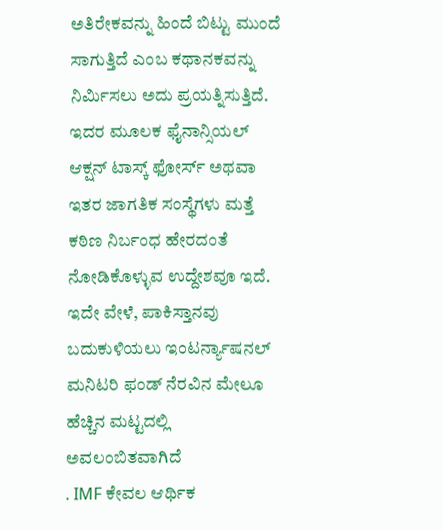ಅತಿರೇಕವನ್ನು ಹಿಂದೆ ಬಿಟ್ಟು ಮುಂದೆ ಸಾಗುತ್ತಿದೆ ಎಂಬ ಕಥಾನಕವನ್ನು ನಿರ್ಮಿಸಲು ಅದು ಪ್ರಯತ್ನಿಸುತ್ತಿದೆ. ಇದರ ಮೂಲಕ ಫೈನಾನ್ಸಿಯಲ್ ಆಕ್ಷನ್ ಟಾಸ್ಕ್ ಫೋರ್ಸ್ ಅಥವಾ ಇತರ ಜಾಗತಿಕ ಸಂಸ್ಥೆಗಳು ಮತ್ತೆ ಕಠಿಣ ನಿರ್ಬಂಧ ಹೇರದಂತೆ ನೋಡಿಕೊಳ್ಳುವ ಉದ್ದೇಶವೂ ಇದೆ. ಇದೇ ವೇಳೆ, ಪಾಕಿಸ್ತಾನವು ಬದುಕುಳಿಯಲು ಇಂಟರ್ನ್ಯಾಷನಲ್ ಮನಿಟರಿ ಫಂಡ್ ನೆರವಿನ ಮೇಲೂ ಹೆಚ್ಚಿನ ಮಟ್ಟದಲ್ಲಿ ಅವಲಂಬಿತವಾಗಿದೆ
. IMF ಕೇವಲ ಆರ್ಥಿಕ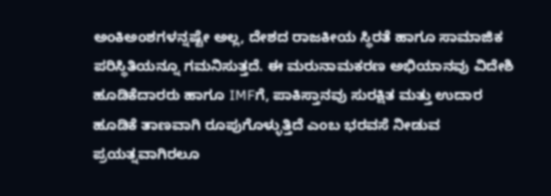ಅಂಕಿಅಂಶಗಳನ್ನಷ್ಟೇ ಅಲ್ಲ, ದೇಶದ ರಾಜಕೀಯ ಸ್ಥಿರತೆ ಹಾಗೂ ಸಾಮಾಜಿಕ ಪರಿಸ್ಥಿತಿಯನ್ನೂ ಗಮನಿಸುತ್ತದೆ. ಈ ಮರುನಾಮಕರಣ ಅಭಿಯಾನವು ವಿದೇಶಿ ಹೂಡಿಕೆದಾರರು ಹಾಗೂ IMFಗೆ, ಪಾಕಿಸ್ತಾನವು ಸುರಕ್ಷಿತ ಮತ್ತು ಉದಾರ ಹೂಡಿಕೆ ತಾಣವಾಗಿ ರೂಪುಗೊಳ್ಳುತ್ತಿದೆ ಎಂಬ ಭರವಸೆ ನೀಡುವ ಪ್ರಯತ್ನವಾಗಿರಲೂ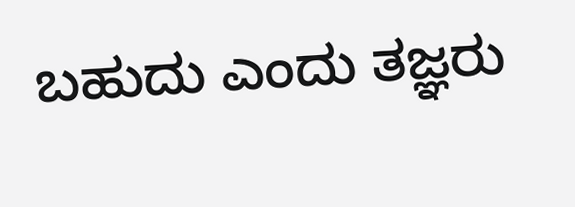ಬಹುದು ಎಂದು ತಜ್ಞರು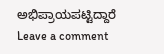ಅಭಿಪ್ರಾಯಪಟ್ಟಿದ್ದಾರೆ
Leave a comment